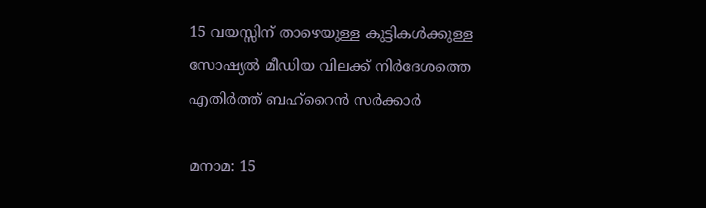15 വയസ്സിന് താഴെയുള്ള കുട്ടികൾക്കുള്ള സോഷ്യൽ മീഡിയ വിലക്ക് നിർദേശത്തെ എതിർത്ത് ബഹ്റൈൻ സർക്കാർ

മനാമ: 15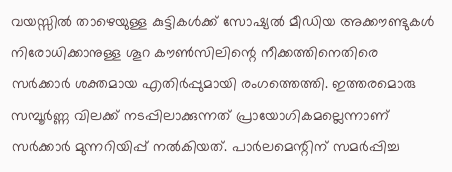വയസ്സിൽ താഴെയുള്ള കുട്ടികൾക്ക് സോഷ്യൽ മീഡിയ അക്കൗണ്ടുകൾ നിരോധിക്കാനുള്ള ശൂറ കൗൺസിലിന്റെ നീക്കത്തിനെതിരെ സർക്കാർ ശക്തമായ എതിർപ്പുമായി രംഗത്തെത്തി. ഇത്തരമൊരു സമ്പൂർണ്ണ വിലക്ക് നടപ്പിലാക്കുന്നത് പ്രായോഗികമല്ലെന്നാണ് സർക്കാർ മുന്നറിയിപ്പ് നൽകിയത്. പാർലമെന്റിന് സമർപ്പിച്ച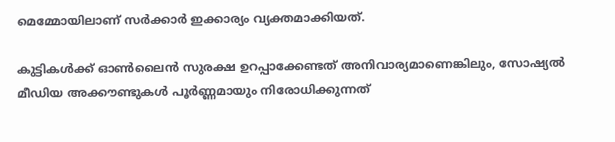മെമ്മോയിലാണ് സർക്കാർ ഇക്കാര്യം വ്യക്തമാക്കിയത്.

കുട്ടികൾക്ക് ഓൺലൈൻ സുരക്ഷ ഉറപ്പാക്കേണ്ടത് അനിവാര്യമാണെങ്കിലും, സോഷ്യൽ മീഡിയ അക്കൗണ്ടുകൾ പൂർണ്ണമായും നിരോധിക്കുന്നത്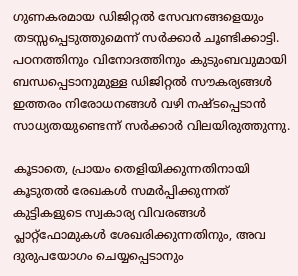ഗുണകരമായ ഡിജിറ്റൽ സേവനങ്ങളെയും തടസ്സപ്പെടുത്തുമെന്ന് സർക്കാർ ചൂണ്ടിക്കാട്ടി. പഠനത്തിനും വിനോദത്തിനും കുടുംബവുമായി ബന്ധപ്പെടാനുമുള്ള ഡിജിറ്റൽ സൗകര്യങ്ങൾ ഇത്തരം നിരോധനങ്ങൾ വഴി നഷ്ടപ്പെടാൻ സാധ്യതയുണ്ടെന്ന് സർക്കാർ വിലയിരുത്തുന്നു.

കൂടാതെ, പ്രായം തെളിയിക്കുന്നതിനായി കൂടുതൽ രേഖകൾ സമർപ്പിക്കുന്നത് കുട്ടികളുടെ സ്വകാര്യ വിവരങ്ങൾ പ്ലാറ്റ്‌ഫോമുകൾ ശേഖരിക്കുന്നതിനും, അവ ദുരുപയോഗം ചെയ്യപ്പെടാനും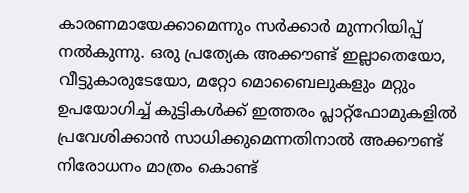കാരണമായേക്കാമെന്നും സർക്കാർ മുന്നറിയിപ്പ് നൽകുന്നു. ഒരു പ്രത്യേക അക്കൗണ്ട് ഇല്ലാതെയോ, വീട്ടുകാരുടേയോ, മറ്റോ മൊബൈലുകളും മറ്റും ഉപയോഗിച്ച് കുട്ടികൾക്ക് ഇത്തരം പ്ലാറ്റ്‌ഫോമുകളിൽ പ്രവേശിക്കാൻ സാധിക്കുമെന്നതിനാൽ അക്കൗണ്ട് നിരോധനം മാത്രം കൊണ്ട്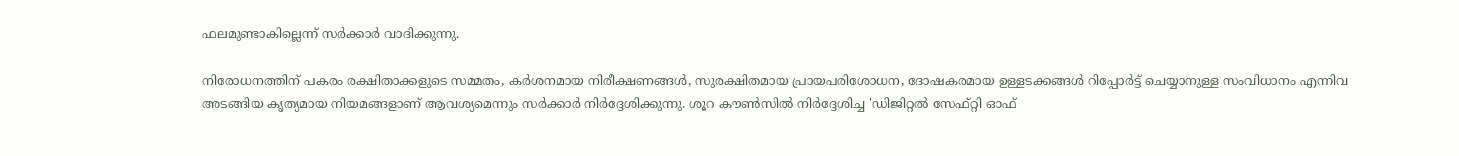ഫലമുണ്ടാകില്ലെന്ന് സർക്കാർ വാദിക്കുന്നു.

നിരോധനത്തിന് പകരം രക്ഷിതാക്കളുടെ സമ്മതം, കർശനമായ നിരീക്ഷണങ്ങൾ, സുരക്ഷിതമായ പ്രായപരിശോധന, ദോഷകരമായ ഉള്ളടക്കങ്ങൾ റിപ്പോർട്ട് ചെയ്യാനുള്ള സംവിധാനം എന്നിവ അടങ്ങിയ കൃത്യമായ നിയമങ്ങളാണ് ആവശ്യമെന്നും സർക്കാർ നിർദ്ദേശിക്കുന്നു. ശൂറ കൗൺസിൽ നിർദ്ദേശിച്ച 'ഡിജിറ്റൽ സേഫ്റ്റി ഓഫ്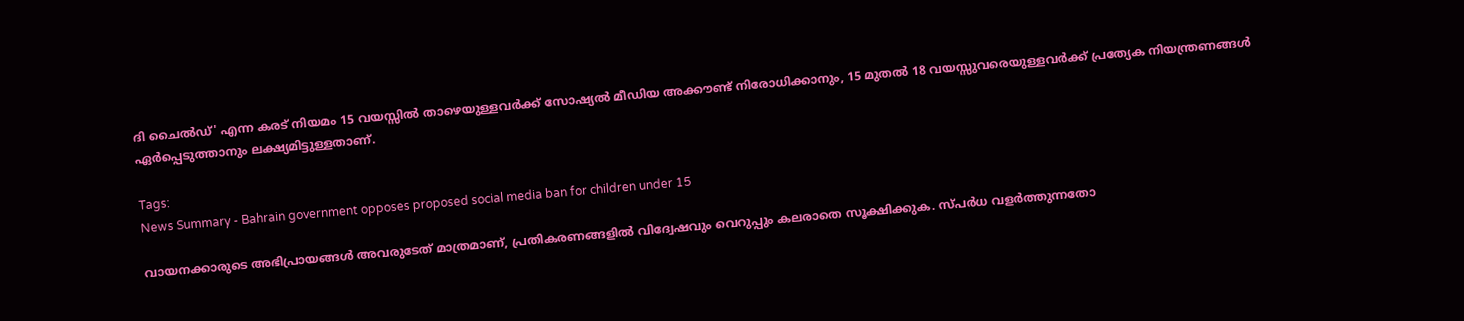ദി ചൈൽഡ്' എന്ന കരട് നിയമം 15 വയസ്സിൽ താഴെയുള്ളവർക്ക് സോഷ്യൽ മീഡിയ അക്കൗണ്ട് നിരോധിക്കാനും, 15 മുതൽ 18 വയസ്സുവരെയുള്ളവർക്ക് പ്രത്യേക നിയന്ത്രണങ്ങൾ ഏർപ്പെടുത്താനും ലക്ഷ്യമിട്ടുള്ളതാണ്.

Tags:
News Summary - Bahrain government opposes proposed social media ban for children under 15

വായനക്കാരുടെ അഭിപ്രായങ്ങള്‍ അവരുടേത് മാത്രമാണ്, പ്രതികരണങ്ങളിൽ വിദ്വേഷവും വെറുപ്പും കലരാതെ സൂക്ഷിക്കുക. സ്പർധ വളർത്തുന്നതോ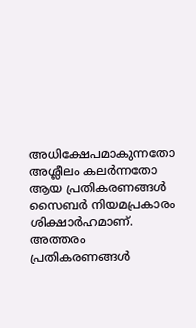അധിക്ഷേപമാകുന്നതോ അശ്ലീലം കലർന്നതോ ആയ പ്രതികരണങ്ങൾ സൈബർ നിയമപ്രകാരം ശിക്ഷാർഹമാണ്. അത്തരം പ്രതികരണങ്ങൾ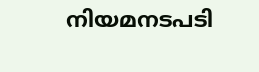നിയമനടപടി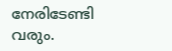നേരിടേണ്ടി വരും.